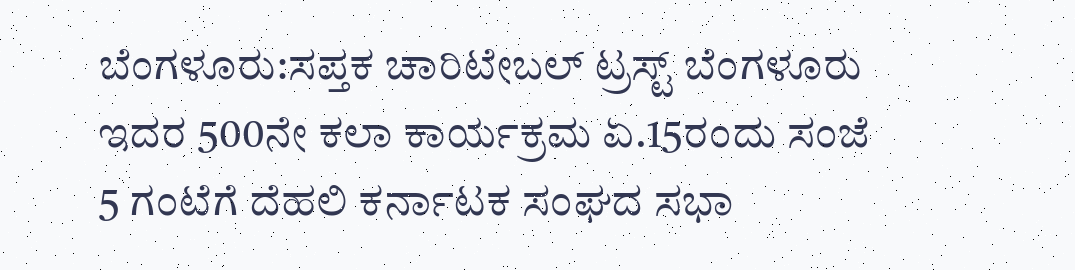ಬೆಂಗಳೂರು:ಸಪ್ತಕ ಚಾರಿಟೇಬಲ್ ಟ್ರಸ್ಟ್ ಬೆಂಗಳೂರು ಇದರ 500ನೇ ಕಲಾ ಕಾರ್ಯಕ್ರಮ ಏ.15ರಂದು ಸಂಜೆ 5 ಗಂಟೆಗೆ ದೆಹಲಿ ಕರ್ನಾಟಕ ಸಂಘದ ಸಭಾ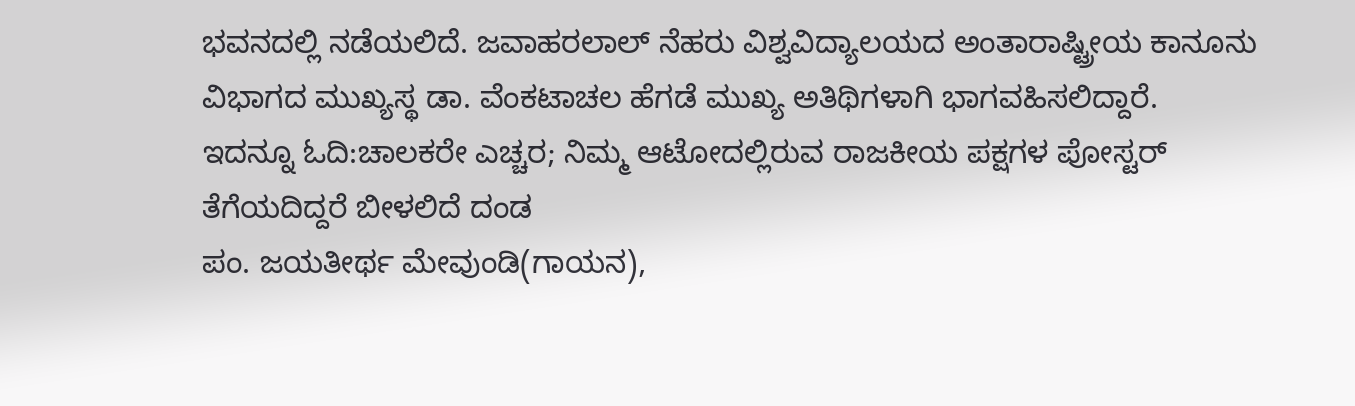ಭವನದಲ್ಲಿ ನಡೆಯಲಿದೆ. ಜವಾಹರಲಾಲ್ ನೆಹರು ವಿಶ್ವವಿದ್ಯಾಲಯದ ಅಂತಾರಾಷ್ಟ್ರೀಯ ಕಾನೂನು ವಿಭಾಗದ ಮುಖ್ಯಸ್ಥ ಡಾ. ವೆಂಕಟಾಚಲ ಹೆಗಡೆ ಮುಖ್ಯ ಅತಿಥಿಗಳಾಗಿ ಭಾಗವಹಿಸಲಿದ್ದಾರೆ.
ಇದನ್ನೂ ಓದಿ:ಚಾಲಕರೇ ಎಚ್ಚರ; ನಿಮ್ಮ ಆಟೋದಲ್ಲಿರುವ ರಾಜಕೀಯ ಪಕ್ಷಗಳ ಪೋಸ್ಟರ್ ತೆಗೆಯದಿದ್ದರೆ ಬೀಳಲಿದೆ ದಂಡ
ಪಂ. ಜಯತೀರ್ಥ ಮೇವುಂಡಿ(ಗಾಯನ),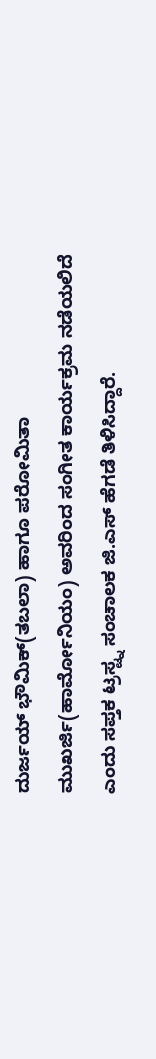ದುರ್ಜಯ್ ಭೌಮಿಕ್(ತಬಲಾ) ಹಾಗೂ ಪರೋಮಿತಾ ಮುಖರ್ಜಿ(ಹಾರ್ಮೋನಿಯಂ) ಅವರಿಂದ ಸಂಗೀತ ಕಾರ್ಯಕ್ರಮ ನಡೆಯಲಿದೆ ಎಂದು ಸಪ್ತಕ ಟ್ರಸ್ಟ್ನ ಸಂಚಾಲಕ ಜಿ.ಎಸ್ ಹೆಗಡೆ ತಿಳಿಸಿದ್ದಾರೆ.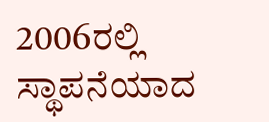2006ರಲ್ಲಿ ಸ್ಥಾಪನೆಯಾದ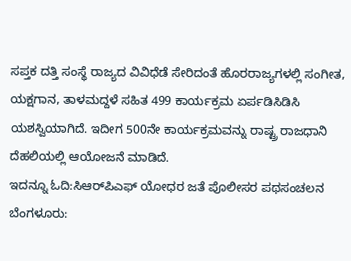ಸಪ್ತಕ ದತ್ತಿ ಸಂಸ್ಥೆ ರಾಜ್ಯದ ವಿವಿಧೆಡೆ ಸೇರಿದಂತೆ ಹೊರರಾಜ್ಯಗಳಲ್ಲಿ ಸಂಗೀತ, ಯಕ್ಷಗಾನ, ತಾಳಮದ್ದಳೆ ಸಹಿತ 499 ಕಾರ್ಯಕ್ರಮ ಏರ್ಪಡಿಸಿಡಿಸಿ ಯಶಸ್ವಿಯಾಗಿದೆ. ಇದೀಗ 500ನೇ ಕಾರ್ಯಕ್ರಮವನ್ನು ರಾಷ್ಟ್ರ ರಾಜಧಾನಿ ದೆಹಲಿಯಲ್ಲಿ ಆಯೋಜನೆ ಮಾಡಿದೆ.
ಇದನ್ನೂ ಓದಿ:ಸಿಆರ್‌ಪಿಎಫ್ ಯೋಧರ ಜತೆ ಪೊಲೀಸರ ಪಥಸಂಚಲನ
ಬೆಂಗಳೂರು: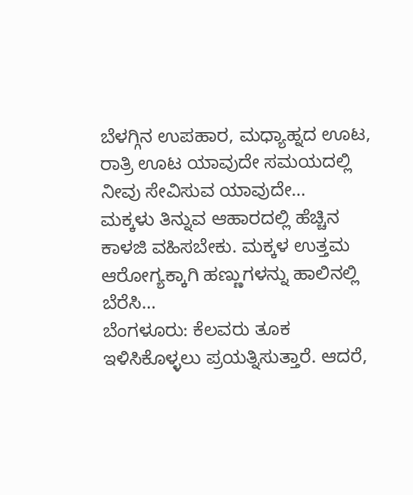ಬೆಳಗ್ಗಿನ ಉಪಹಾರ, ಮಧ್ಯಾಹ್ನದ ಊಟ, ರಾತ್ರಿ ಊಟ ಯಾವುದೇ ಸಮಯದಲ್ಲಿ ನೀವು ಸೇವಿಸುವ ಯಾವುದೇ…
ಮಕ್ಕಳು ತಿನ್ನುವ ಆಹಾರದಲ್ಲಿ ಹೆಚ್ಚಿನ ಕಾಳಜಿ ವಹಿಸಬೇಕು. ಮಕ್ಕಳ ಉತ್ತಮ ಆರೋಗ್ಯಕ್ಕಾಗಿ ಹಣ್ಣುಗಳನ್ನು ಹಾಲಿನಲ್ಲಿ ಬೆರೆಸಿ…
ಬೆಂಗಳೂರು: ಕೆಲವರು ತೂಕ ಇಳಿಸಿಕೊಳ್ಳಲು ಪ್ರಯತ್ನಿಸುತ್ತಾರೆ. ಆದರೆ,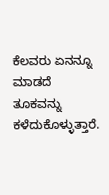ಕೆಲವರು ಏನನ್ನೂ ಮಾಡದೆ ತೂಕವನ್ನು ಕಳೆದುಕೊಳ್ಳುತ್ತಾರೆ.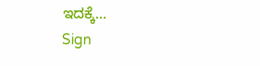ಇದಕ್ಕೆ…
Sign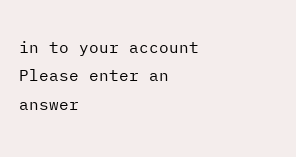in to your account
Please enter an answer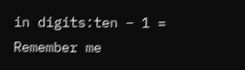in digits:ten − 1 =
Remember me